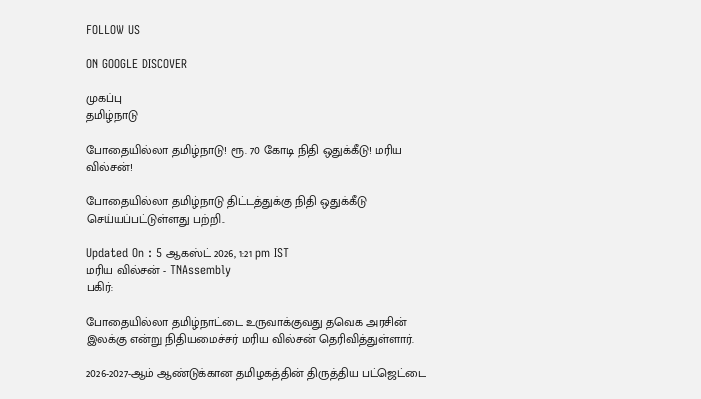FOLLOW US

ON GOOGLE DISCOVER

முகப்பு
தமிழ்நாடு

போதையில்லா தமிழ்நாடு! ரூ. 70 கோடி நிதி ஒதுக்கீடு! மரிய வில்சன்!

போதையில்லா தமிழ்நாடு திட்டத்துக்கு நிதி ஒதுக்கீடு செய்யப்பட்டுள்ளது பற்றி..

Updated On : 5 ஆகஸ்ட் 2026, 1:21 pm IST
மரிய வில்சன் - TNAssembly
பகிர்:

போதையில்லா தமிழ்நாட்டை உருவாக்குவது தவெக அரசின் இலக்கு என்று நிதியமைச்சர் மரிய வில்சன் தெரிவித்துள்ளார்.

2026-2027-ஆம் ஆண்டுக்கான தமிழகத்தின் திருத்திய பட்ஜெட்டை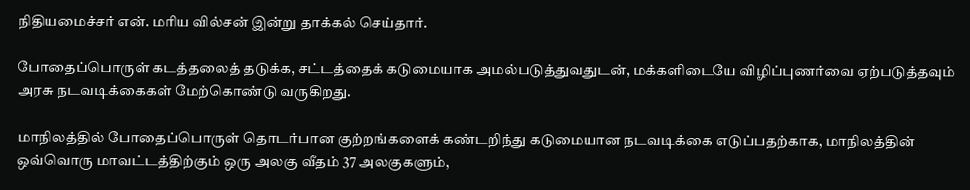நிதியமைச்சர் என். மரிய வில்சன் இன்று தாக்கல் செய்தார்.

போதைப்பொருள் கடத்தலைத் தடுக்க, சட்டத்தைக் கடுமையாக அமல்படுத்துவதுடன், மக்களிடையே விழிப்புணர்வை ஏற்படுத்தவும் அரசு நடவடிக்கைகள் மேற்கொண்டு வருகிறது.

மாநிலத்தில் போதைப்பொருள் தொடர்பான குற்றங்களைக் கண்டறிந்து கடுமையான நடவடிக்கை எடுப்பதற்காக, மாநிலத்தின் ஒவ்வொரு மாவட்டத்திற்கும் ஒரு அலகு வீதம் 37 அலகுகளும்,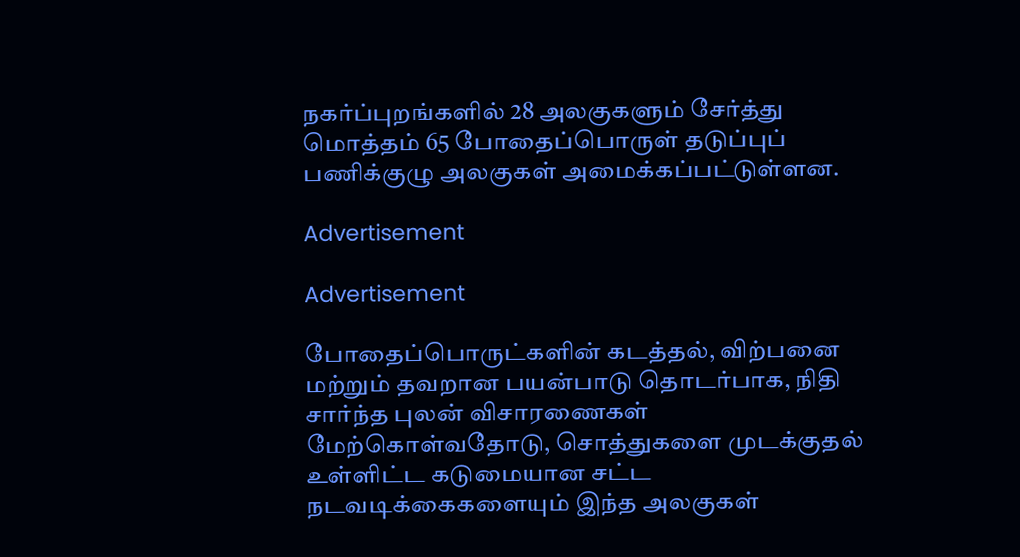நகர்ப்புறங்களில் 28 அலகுகளும் சேர்த்து மொத்தம் 65 போதைப்பொருள் தடுப்புப் பணிக்குழு அலகுகள் அமைக்கப்பட்டுள்ளன.

Advertisement

Advertisement

போதைப்பொருட்களின் கடத்தல், விற்பனை மற்றும் தவறான பயன்பாடு தொடர்பாக, நிதி சார்ந்த புலன் விசாரணைகள் மேற்கொள்வதோடு, சொத்துகளை முடக்குதல் உள்ளிட்ட கடுமையான சட்ட நடவடிக்கைகளையும் இந்த அலகுகள்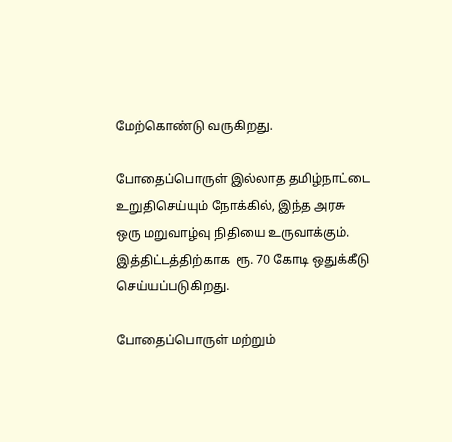மேற்கொண்டு வருகிறது.

போதைப்பொருள் இல்லாத தமிழ்நாட்டை உறுதிசெய்யும் நோக்கில், இந்த அரசு ஒரு மறுவாழ்வு நிதியை உருவாக்கும். இத்திட்டத்திற்காக  ரூ. 70 கோடி ஒதுக்கீடு செய்யப்படுகிறது.

போதைப்பொருள் மற்றும்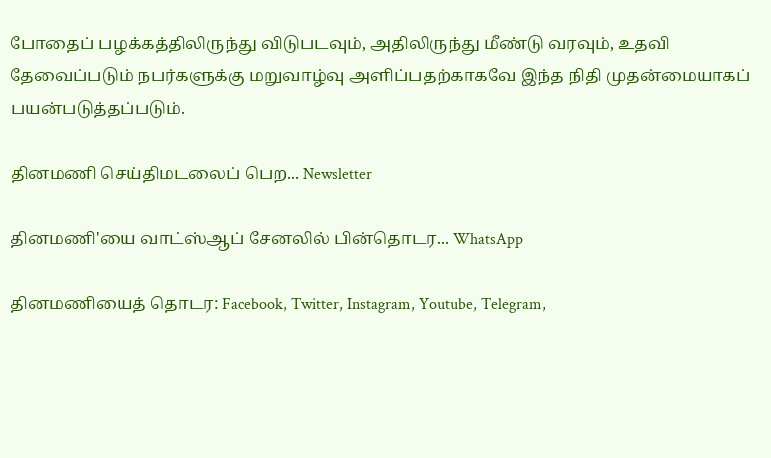போதைப் பழக்கத்திலிருந்து விடுபடவும், அதிலிருந்து மீண்டு வரவும், உதவி தேவைப்படும் நபர்களுக்கு மறுவாழ்வு அளிப்பதற்காகவே இந்த நிதி முதன்மையாகப் பயன்படுத்தப்படும்.

தினமணி செய்திமடலைப் பெற... Newsletter

தினமணி'யை வாட்ஸ்ஆப் சேனலில் பின்தொடர... WhatsApp

தினமணியைத் தொடர: Facebook, Twitter, Instagram, Youtube, Telegram,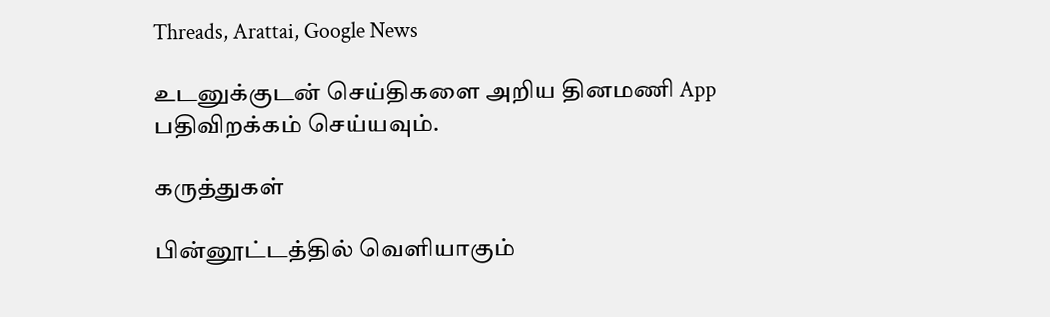Threads, Arattai, Google News

உடனுக்குடன் செய்திகளை அறிய தினமணி App பதிவிறக்கம் செய்யவும்.

கருத்துகள்

பின்னூட்டத்தில் வெளியாகும்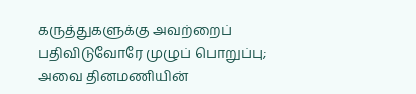கருத்துகளுக்கு அவற்றைப் பதிவிடுவோரே முழுப் பொறுப்பு; அவை தினமணியின்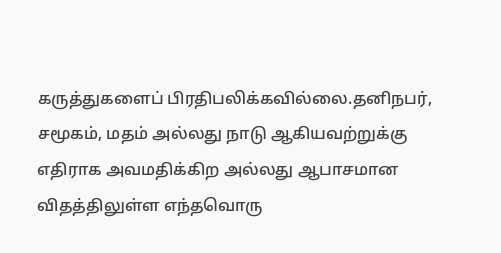கருத்துகளைப் பிரதிபலிக்கவில்லை.தனிநபர், சமூகம், மதம் அல்லது நாடு ஆகியவற்றுக்கு எதிராக அவமதிக்கிற அல்லது ஆபாசமான விதத்திலுள்ள எந்தவொரு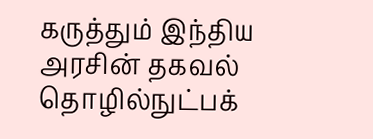கருத்தும் இந்திய அரசின் தகவல் தொழில்நுட்பக்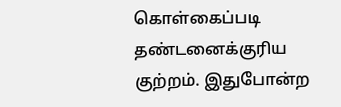கொள்கைப்படி தண்டனைக்குரிய குற்றம். இதுபோன்ற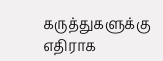கருத்துகளுக்கு எதிராக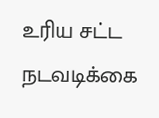உரிய சட்ட நடவடிக்கை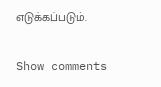எடுக்கப்படும்.

Show comments